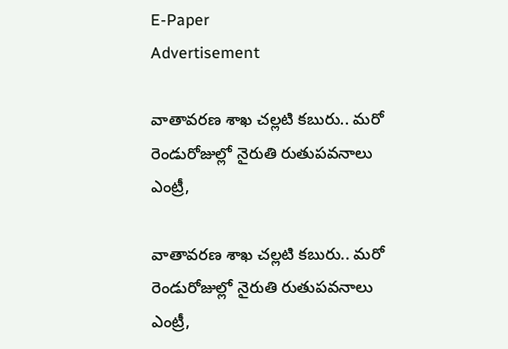E-Paper
Advertisement

వాతావరణ శాఖ చల్లటి కబురు.. మరో రెండురోజుల్లో నైరుతి రుతుపవనాలు ఎంట్రీ,

వాతావరణ శాఖ చల్లటి కబురు.. మరో రెండురోజుల్లో నైరుతి రుతుపవనాలు ఎంట్రీ,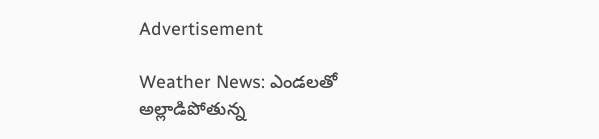Advertisement

Weather News: ఎండలతో అల్లాడిపోతున్న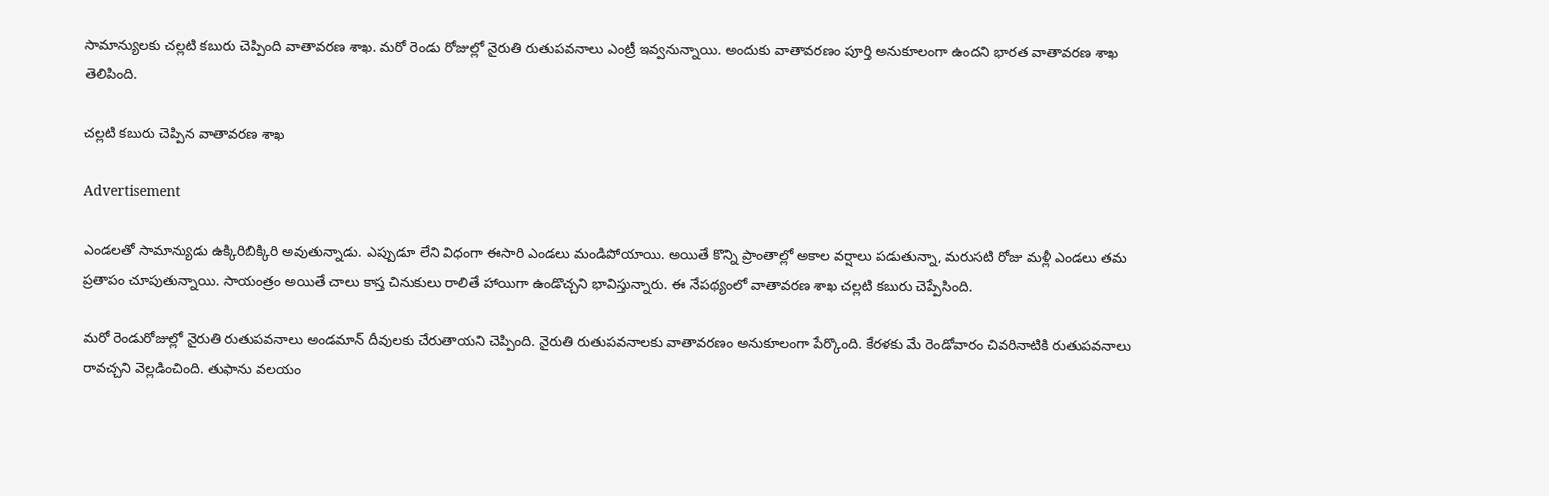సామాన్యులకు చల్లటి కబురు చెప్పింది వాతావరణ శాఖ. మరో రెండు రోజుల్లో నైరుతి రుతుపవనాలు ఎంట్రీ ఇవ్వనున్నాయి. అందుకు వాతావరణం పూర్తి అనుకూలంగా ఉందని భారత వాతావరణ శాఖ తెలిపింది.

చల్లటి కబురు చెప్పిన వాతావరణ శాఖ

Advertisement

ఎండలతో సామాన్యుడు ఉక్కిరిబిక్కిరి అవుతున్నాడు. ఎప్పుడూ లేని విధంగా ఈసారి ఎండలు మండిపోయాయి. అయితే కొన్ని ప్రాంతాల్లో అకాల వర్షాలు పడుతున్నా, మరుసటి రోజు మళ్లీ ఎండలు తమ ప్రతాపం చూపుతున్నాయి. సాయంత్రం అయితే చాలు కాస్త చినుకులు రాలితే హాయిగా ఉండొచ్చని భావిస్తున్నారు. ఈ నేపథ్యంలో వాతావరణ శాఖ చల్లటి కబురు చెప్పేసింది.

మరో రెండురోజుల్లో నైరుతి రుతుపవనాలు అండమాన్ దీవులకు చేరుతాయని చెప్పింది. నైరుతి రుతుపవనాలకు వాతావరణం అనుకూలంగా పేర్కొంది. కేరళకు మే రెండోవారం చివరినాటికి రుతుపవనాలు రావచ్చని వెల్లడించింది. తుఫాను వలయం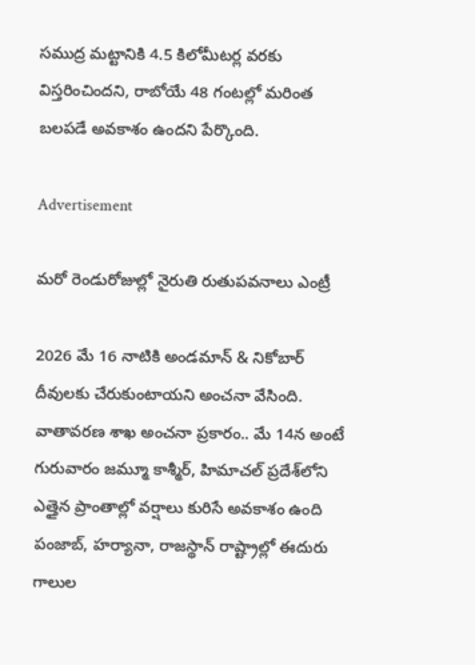సముద్ర మట్టానికి 4.5 కిలోమీటర్ల వరకు విస్తరించిందని, రాబోయే 48 గంటల్లో మరింత బలపడే అవకాశం ఉందని పేర్కొంది.

Advertisement

మరో రెండురోజుల్లో నైరుతి రుతుపవనాలు ఎంట్రీ

2026 మే 16 నాటికి అండమాన్ & నికోబార్ దీవులకు చేరుకుంటాయని అంచనా వేసింది. వాతావరణ శాఖ అంచనా ప్రకారం.. మే 14న అంటే గురువారం జమ్మూ కాశ్మీర్, హిమాచల్ ప్రదేశ్‌లోని ఎత్తైన ప్రాంతాల్లో వర్షాలు కురిసే అవకాశం ఉంది పంజాబ్, హర్యానా, రాజస్థాన్‌ రాష్ట్రాల్లో ఈదురు గాలుల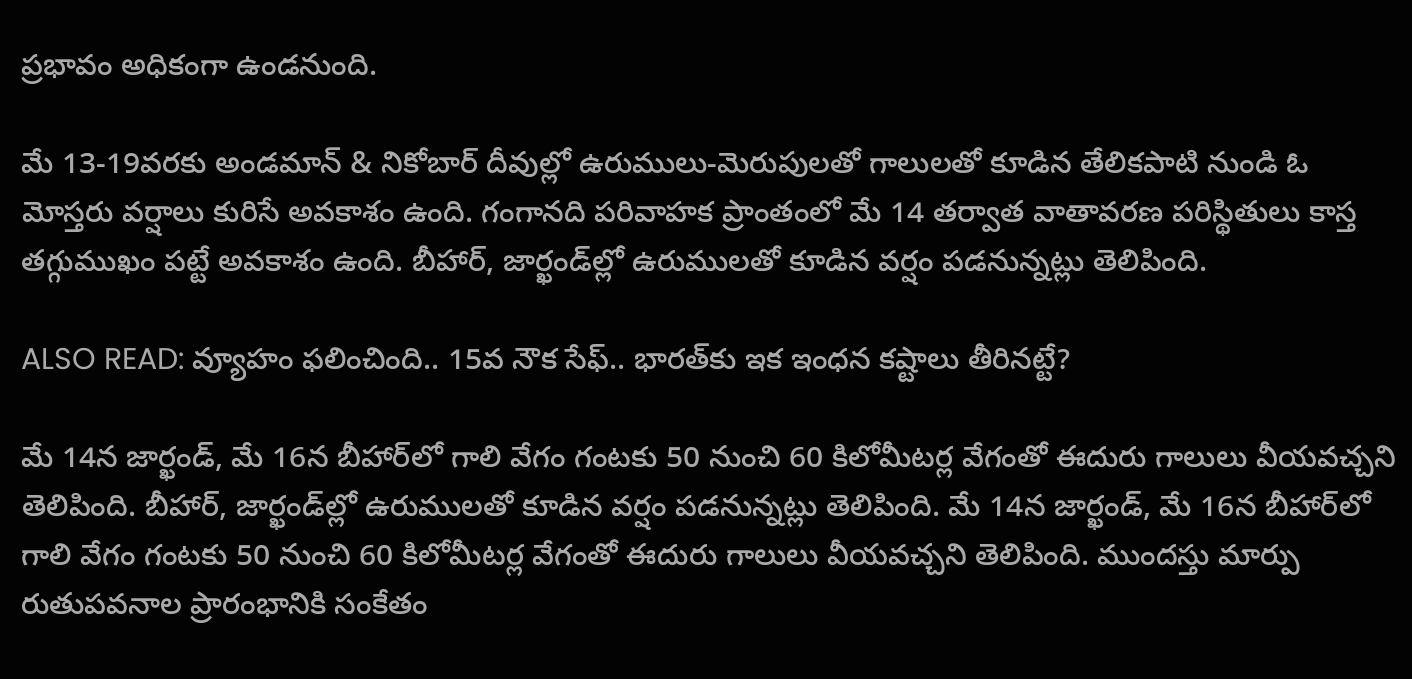ప్రభావం అధికంగా ఉండనుంది.

మే 13-19వరకు అండమాన్ & నికోబార్ దీవుల్లో ఉరుములు-మెరుపులతో గాలులతో కూడిన తేలికపాటి నుండి ఓ మోస్తరు వర్షాలు కురిసే అవకాశం ఉంది. గంగానది పరివాహక ప్రాంతంలో మే 14 తర్వాత వాతావరణ పరిస్థితులు కాస్త తగ్గుముఖం పట్టే అవకాశం ఉంది. బీహార్, జార్ఖండ్‌ల్లో ఉరుములతో కూడిన వర్షం పడనున్నట్లు తెలిపింది.

ALSO READ: వ్యూహం ఫలించింది.. 15వ నౌక సేఫ్.. భారత్‌కు ఇక ఇంధన కష్టాలు తీరినట్టే?

మే 14న జార్ఖండ్‌, మే 16న బీహార్‌లో గాలి వేగం గంటకు 50 నుంచి 60 కిలోమీటర్ల వేగంతో ఈదురు గాలులు వీయవచ్చని తెలిపింది. బీహార్, జార్ఖండ్‌ల్లో ఉరుములతో కూడిన వర్షం పడనున్నట్లు తెలిపింది. మే 14న జార్ఖండ్‌, మే 16న బీహార్‌లో గాలి వేగం గంటకు 50 నుంచి 60 కిలోమీటర్ల వేగంతో ఈదురు గాలులు వీయవచ్చని తెలిపింది. ముందస్తు మార్పు రుతుపవనాల ప్రారంభానికి సంకేతం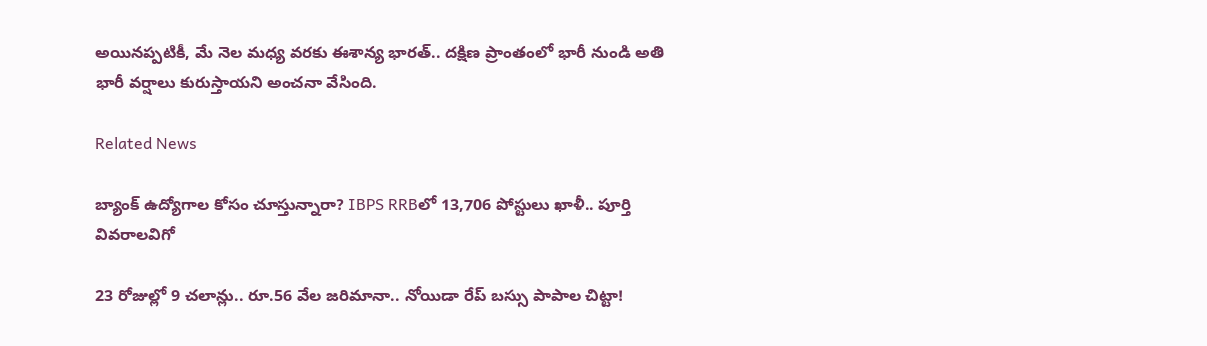అయినప్పటికీ, మే నెల మధ్య వరకు ఈశాన్య భారత్.. దక్షిణ ప్రాంతంలో భారీ నుండి అతి భారీ వర్షాలు కురుస్తాయని అంచనా వేసింది.

Related News

బ్యాంక్ ఉద్యోగాల కోసం చూస్తున్నారా? IBPS RRBలో 13,706 పోస్టులు ఖాళీ.. పూర్తి వివరాలవిగో

23 రోజుల్లో 9 చలాన్లు.. రూ.56 వేల జరిమానా.. నోయిడా రేప్ బస్సు పాపాల చిట్టా!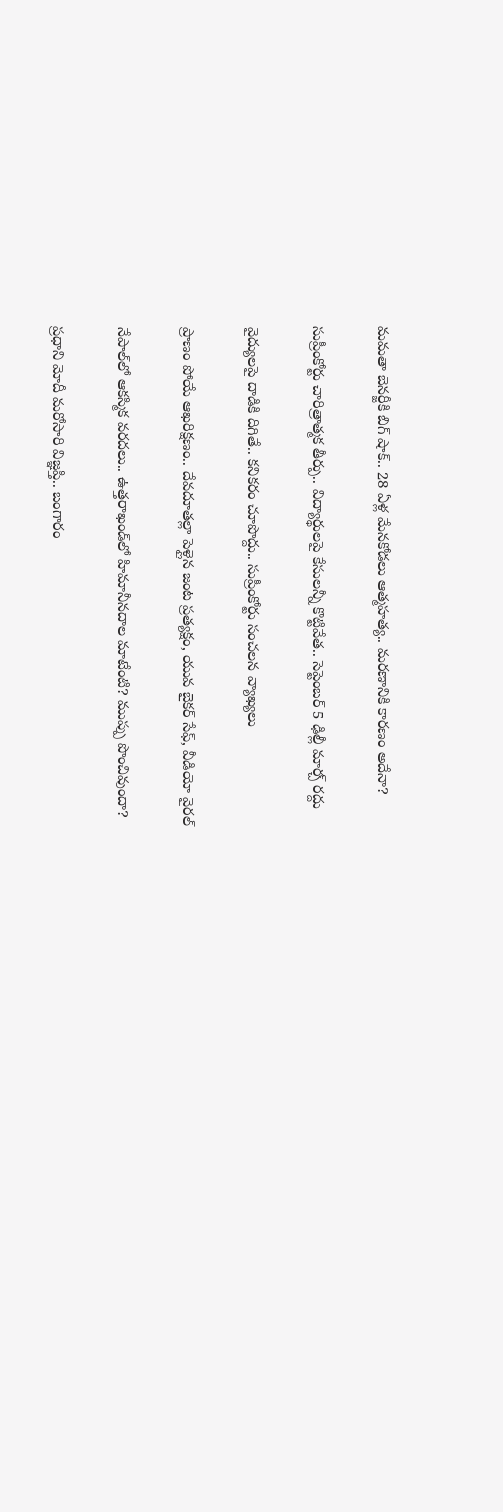మమతా బెనర్జీకి బిగ్ షాక్.. 28 ఏళ్ల మేనకోడలు ఆత్మహత్య.. మరణానికి కారణం అదేనా?

సుప్రీంకోర్టు చారిత్రాత్మక తీర్పు.. విద్యార్థులపై కేసులన్నీ కొట్టివేత.. సెప్టెంబర్ 5 ఢిల్లీ మార్చ్ రద్దు

వైద్యులపై దాడికి దిగితే.. కనికరం చూపొద్దు.. సుప్రీంకోర్టు సంచలన వ్యాఖ్యలు

ప్రాణం పోయే ఆఖరిక్షణం.. దేవదూతల్లా పెళ్లైన జంట ప్రత్యక్షం, యువ బైకర్ సేఫ్, వీడియో వైరల్

నేపాల్‌లో ఆకస్మిక వరదలు.. ఉత్తరాఖండ్‌లో హిమానీనదాల మాటేంటి? ముప్పు పొంచివుందా?

ప్రధాని మోదీ మరోసారి విజ్ఞప్తి.. బంగారం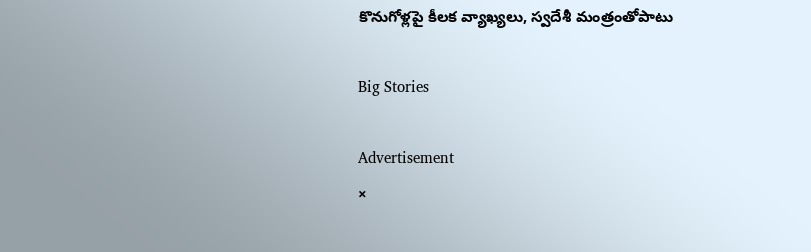కొనుగోళ్లపై కీలక వ్యాఖ్యలు, స్వదేశీ మంత్రంతోపాటు

Big Stories

Advertisement
×